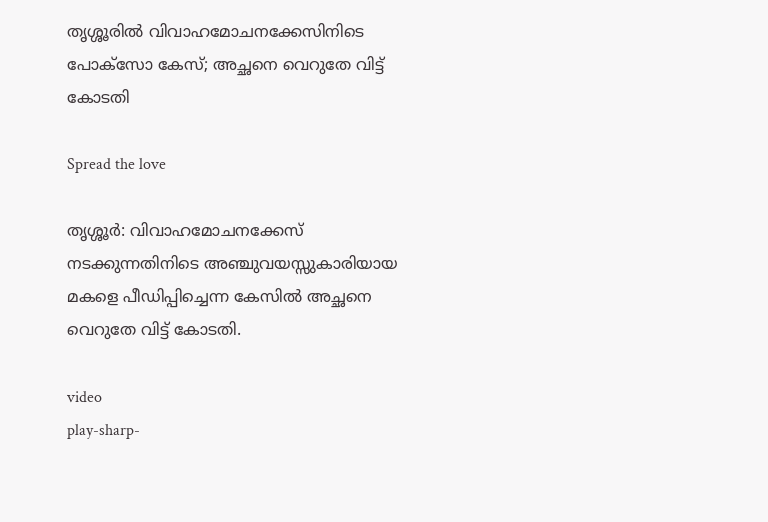തൃശ്ശൂരിൽ വിവാഹമോചനക്കേസിനിടെ പോക്‌സോ കേസ്; അച്ഛനെ വെറുതേ വിട്ട് കോടതി

Spread the love

തൃശ്ശൂർ: വിവാഹമോചനക്കേസ് നടക്കുന്നതിനിടെ അഞ്ചുവയസ്സുകാരിയായ മകളെ പീഡിപ്പിച്ചെന്ന കേസിൽ അച്ഛനെ വെറുതേ വിട്ട് കോടതി.

video
play-sharp-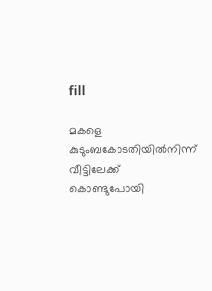fill

മകളെ കുടുംബകോടതിയിൽനിന്ന് വീട്ടിലേക്ക് കൊണ്ടുപോയി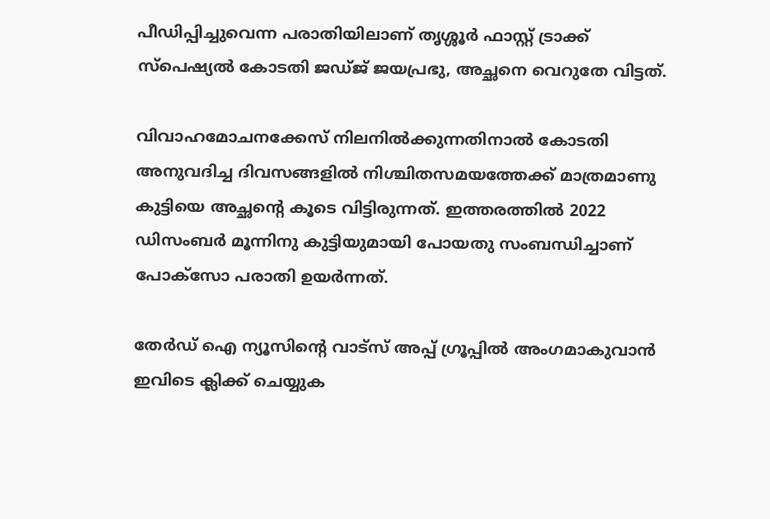പീഡിപ്പിച്ചുവെന്ന പരാതിയിലാണ് തൃശ്ശൂർ ഫാസ്റ്റ് ട്രാക്ക് സ്‌പെഷ്യൽ കോടതി ജഡ്ജ് ജയപ്രഭു, അച്ഛനെ വെറുതേ വിട്ടത്.

വിവാഹമോചനക്കേസ് നിലനിൽക്കുന്നതിനാൽ കോടതി അനുവദിച്ച ദിവസങ്ങളിൽ നിശ്ചിതസമയത്തേക്ക് മാത്രമാണു കുട്ടിയെ അച്ഛന്റെ കൂടെ വിട്ടിരുന്നത്. ഇത്തരത്തിൽ 2022 ഡിസംബർ മൂന്നിനു കുട്ടിയുമായി പോയതു സംബന്ധിച്ചാണ് പോക്‌സോ പരാതി ഉയർന്നത്.

തേർഡ് ഐ ന്യൂസിന്റെ വാട്സ് അപ്പ് ഗ്രൂപ്പിൽ അംഗമാകുവാൻ ഇവിടെ ക്ലിക്ക് ചെയ്യുക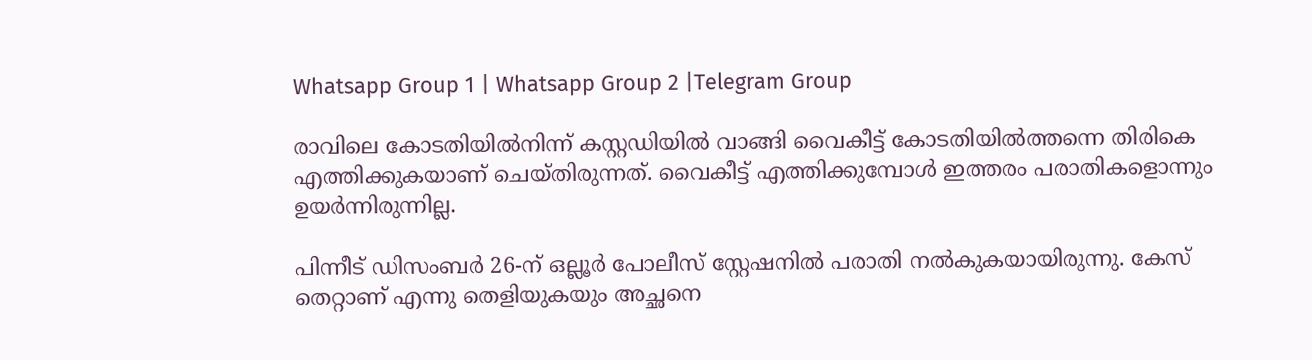Whatsapp Group 1 | Whatsapp Group 2 |Telegram Group

രാവിലെ കോടതിയിൽനിന്ന് കസ്റ്റഡിയിൽ വാങ്ങി വൈകീട്ട് കോടതിയിൽത്തന്നെ തിരികെ എത്തിക്കുകയാണ് ചെയ്തിരുന്നത്. വൈകീട്ട് എത്തിക്കുമ്പോൾ ഇത്തരം പരാതികളൊന്നും ഉയർന്നിരുന്നില്ല.

പിന്നീട് ഡിസംബർ 26-ന് ഒല്ലൂർ പോലീസ് സ്റ്റേഷനിൽ പരാതി നൽകുകയായിരുന്നു. കേസ് തെറ്റാണ് എന്നു തെളിയുകയും അച്ഛനെ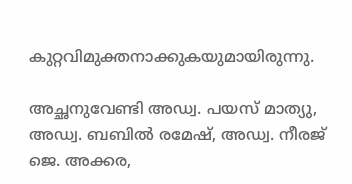കുറ്റവിമുക്തനാക്കുകയുമായിരുന്നു.

അച്ഛനുവേണ്ടി അഡ്വ. പയസ് മാത്യു, അഡ്വ. ബബിൽ രമേഷ്, അഡ്വ. നീരജ് ജെ. അക്കര,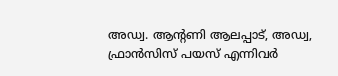അഡ്വ. ആന്റണി ആലപ്പാട്, അഡ്വ, ഫ്രാൻസിസ് പയസ് എന്നിവർ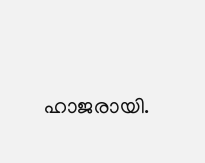ഹാജരായി.